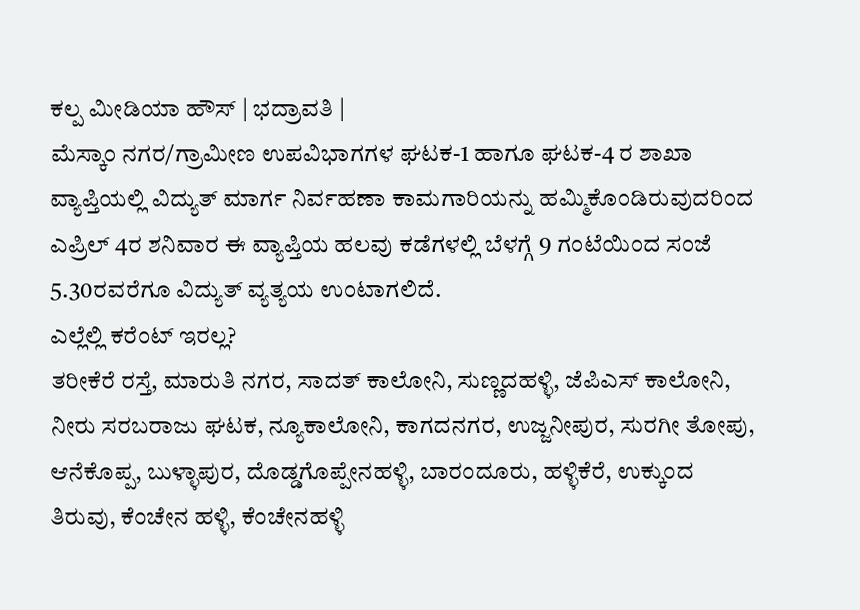ಕಲ್ಪ ಮೀಡಿಯಾ ಹೌಸ್ | ಭದ್ರಾವತಿ |
ಮೆಸ್ಕಾಂ ನಗರ/ಗ್ರಾಮೀಣ ಉಪವಿಭಾಗಗಳ ಘಟಕ-1 ಹಾಗೂ ಘಟಕ-4 ರ ಶಾಖಾ ವ್ಯಾಪ್ತಿಯಲ್ಲಿ ವಿದ್ಯುತ್ ಮಾರ್ಗ ನಿರ್ವಹಣಾ ಕಾಮಗಾರಿಯನ್ನು ಹಮ್ಮಿಕೊಂಡಿರುವುದರಿಂದ ಎಪ್ರಿಲ್ 4ರ ಶನಿವಾರ ಈ ವ್ಯಾಪ್ತಿಯ ಹಲವು ಕಡೆಗಳಲ್ಲಿ ಬೆಳಗ್ಗೆ 9 ಗಂಟೆಯಿಂದ ಸಂಜೆ 5.30ರವರೆಗೂ ವಿದ್ಯುತ್ ವ್ಯತ್ಯಯ ಉಂಟಾಗಲಿದೆ.
ಎಲ್ಲೆಲ್ಲಿ ಕರೆಂಟ್ ಇರಲ್ಲ?
ತರೀಕೆರೆ ರಸ್ತೆ, ಮಾರುತಿ ನಗರ, ಸಾದತ್ ಕಾಲೋನಿ, ಸುಣ್ಣದಹಳ್ಳಿ, ಜೆಪಿಎಸ್ ಕಾಲೋನಿ, ನೀರು ಸರಬರಾಜು ಘಟಕ, ನ್ಯೂಕಾಲೋನಿ, ಕಾಗದನಗರ, ಉಜ್ಜನೀಪುರ, ಸುರಗೀ ತೋಪು, ಆನೆಕೊಪ್ಪ, ಬುಳ್ಳಾಪುರ, ದೊಡ್ಡಗೊಪ್ಪೇನಹಳ್ಳಿ, ಬಾರಂದೂರು, ಹಳ್ಳಿಕೆರೆ, ಉಕ್ಕುಂದ ತಿರುವು, ಕೆಂಚೇನ ಹಳ್ಳಿ, ಕೆಂಚೇನಹಳ್ಳಿ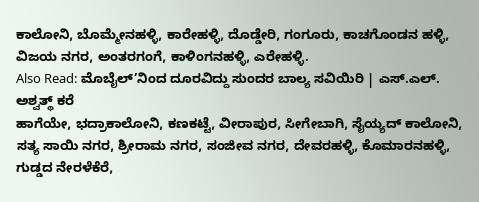ಕಾಲೋನಿ, ಬೊಮ್ಮೇನಹಳ್ಳಿ, ಕಾರೇಹಳ್ಳಿ, ದೊಡ್ಡೇರಿ, ಗಂಗೂರು, ಕಾಚಗೊಂಡನ ಹಳ್ಳಿ, ವಿಜಯ ನಗರ, ಅಂತರಗಂಗೆ, ಕಾಳಿಂಗನಹಳ್ಳಿ, ಎರೇಹಳ್ಳಿ.
Also Read: ಮೊಬೈಲ್’ನಿಂದ ದೂರವಿದ್ದು ಸುಂದರ ಬಾಲ್ಯ ಸವಿಯಿರಿ | ಎಸ್.ಎಲ್. ಅಶ್ವತ್ಥ್ ಕರೆ
ಹಾಗೆಯೇ, ಭದ್ರಾಕಾಲೋನಿ, ಕಣಕಟ್ಟೆ, ವೀರಾಪುರ, ಸೀಗೇಬಾಗಿ, ಸೈಯ್ಯದ್ ಕಾಲೋನಿ, ಸತ್ಯ ಸಾಯಿ ನಗರ, ಶ್ರೀರಾಮ ನಗರ, ಸಂಜೀವ ನಗರ, ದೇವರಹಳ್ಳಿ, ಕೊಮಾರನಹಳ್ಳಿ, ಗುಡ್ಡದ ನೇರಳೆಕೆರೆ,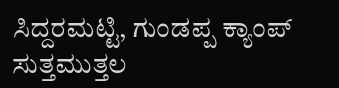ಸಿದ್ದರಮಟ್ಟಿ, ಗುಂಡಪ್ಪ ಕ್ಯಾಂಪ್ ಸುತ್ತಮುತ್ತಲ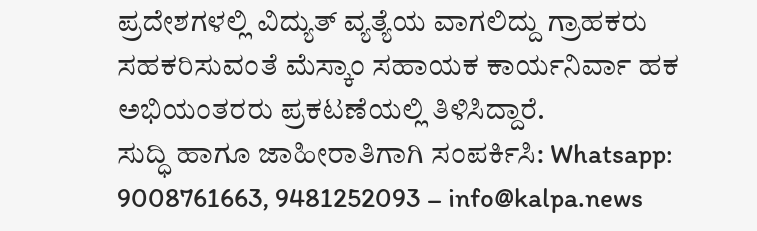ಪ್ರದೇಶಗಳಲ್ಲಿ ವಿದ್ಯುತ್ ವ್ಯತ್ಯೆಯ ವಾಗಲಿದ್ದು ಗ್ರಾಹಕರು ಸಹಕರಿಸುವಂತೆ ಮೆಸ್ಕಾಂ ಸಹಾಯಕ ಕಾರ್ಯನಿರ್ವಾ ಹಕ ಅಭಿಯಂತರರು ಪ್ರಕಟಣೆಯಲ್ಲಿ ತಿಳಿಸಿದ್ದಾರೆ.
ಸುದ್ಧಿ ಹಾಗೂ ಜಾಹೀರಾತಿಗಾಗಿ ಸಂಪರ್ಕಿಸಿ: Whatsapp: 9008761663, 9481252093 – info@kalpa.news